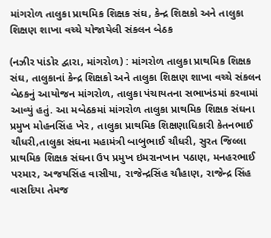માંગરોળ તાલુકા પ્રાથમિક શિક્ષક સંઘ, કેન્દ્ર શિક્ષકો અને તાલુકા શિક્ષણ શાખા વચ્ચે યોજાયેલી સંકલન બેઠક

(નઝીર પાંડોર દ્વારા, માંગરોળ) : માંગરોળ તાલુકા પ્રાથમિક શિક્ષક સંઘ, તાલુકાનાં કેન્દ્ર શિક્ષકો અને તાલુકા શિક્ષણ શાખા વચ્ચે સંકલન બેઠકનું આયોજન માંગરોળ, તાલુકા પંચાયતના સભાખંડમાં કરવામાં આવ્યું હતું. આ મબેઠકમાં માંગરોળ તાલુકા પ્રાથમિક શિક્ષક સંઘના પ્રમુખ મોહનસિંહ ખેર , તાલુકા પ્રાથમિક શિક્ષણાધિકારી કેતનભાઈ ચૌધરી,તાલુકા સંઘના મહામંત્રી બાબુભાઈ ચૌધરી, સુરત જિલ્લા પ્રાથમિક શિક્ષક સંઘના ઉપ પ્રમુખ ઇમરાનખાન પઠાણ, મનહરભાઈ પરમાર, અજયસિંહ વાસીયા, રાજેન્દ્રસિંહ ચૌહાણ, રાજેન્દ્ર સિંહ વાસદિયા તેમજ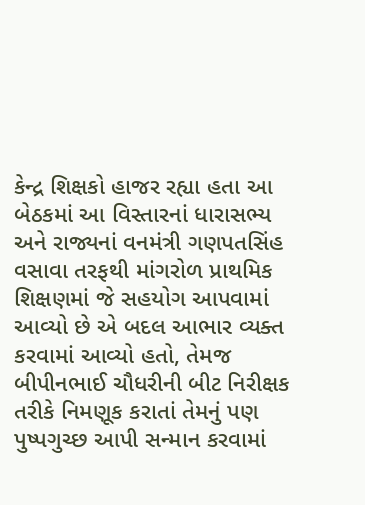કેન્દ્ર શિક્ષકો હાજર રહ્યા હતા આ બેઠકમાં આ વિસ્તારનાં ધારાસભ્ય અને રાજ્યનાં વનમંત્રી ગણપતસિંહ વસાવા તરફથી માંગરોળ પ્રાથમિક શિક્ષણમાં જે સહયોગ આપવામાં આવ્યો છે એ બદલ આભાર વ્યક્ત કરવામાં આવ્યો હતો, તેમજ બીપીનભાઈ ચૌધરીની બીટ નિરીક્ષક તરીકે નિમણૂક કરાતાં તેમનું પણ પુષ્પગુચ્છ આપી સન્માન કરવામાં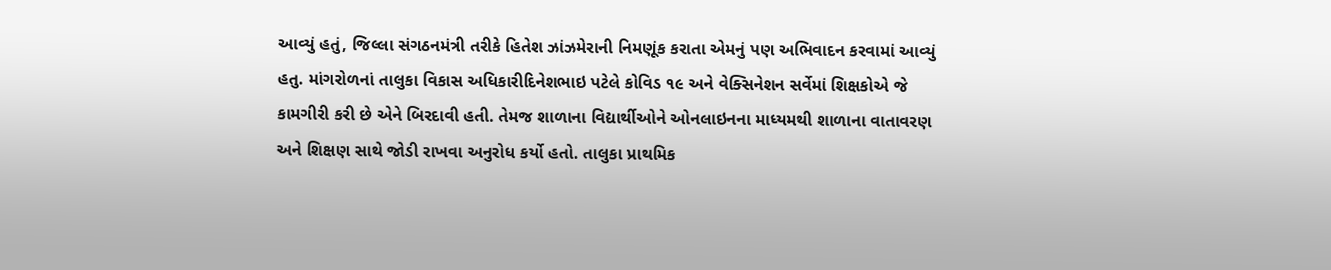આવ્યું હતું, જિલ્લા સંગઠનમંત્રી તરીકે હિતેશ ઝાંઝમેરાની નિમણૂંક કરાતા એમનું પણ અભિવાદન કરવામાં આવ્યું હતુ. માંગરોળનાં તાલુકા વિકાસ અધિકારીદિનેશભાઇ પટેલે કોવિડ ૧૯ અને વેક્સિનેશન સર્વેમાં શિક્ષકોએ જે કામગીરી કરી છે એને બિરદાવી હતી. તેમજ શાળાના વિદ્યાર્થીઓને ઓનલાઇનના માધ્યમથી શાળાના વાતાવરણ અને શિક્ષણ સાથે જોડી રાખવા અનુરોધ કર્યો હતો. તાલુકા પ્રાથમિક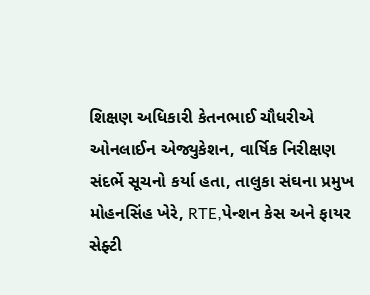શિક્ષણ અધિકારી કેતનભાઈ ચૌધરીએ ઓનલાઈન એજ્યુકેશન, વાર્ષિક નિરીક્ષણ સંદર્ભે સૂચનો કર્યા હતા, તાલુકા સંઘના પ્રમુખ મોહનસિંહ ખેરે, RTE,પેન્શન કેસ અને ફાયર સેફ્ટી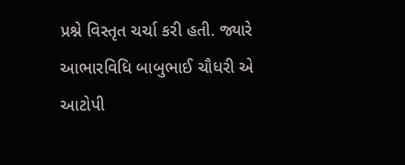પ્રશ્ને વિસ્તૃત ચર્ચા કરી હતી. જ્યારે આભારવિધિ બાબુભાઈ ચૌધરી એ આટોપી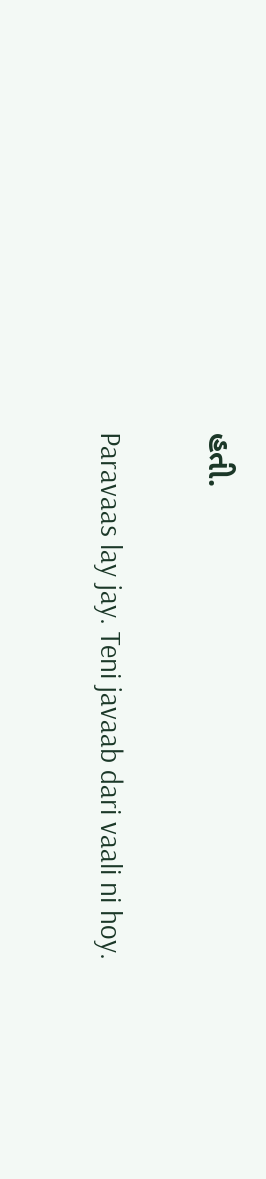હતી.

Paravaas lay jay. Teni javaab dari vaali ni hoy.